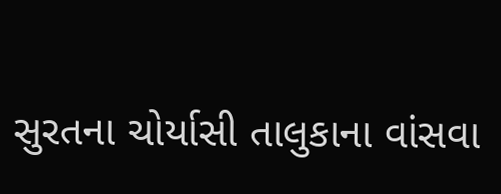સુરતના ચોર્યાસી તાલુકાના વાંસવા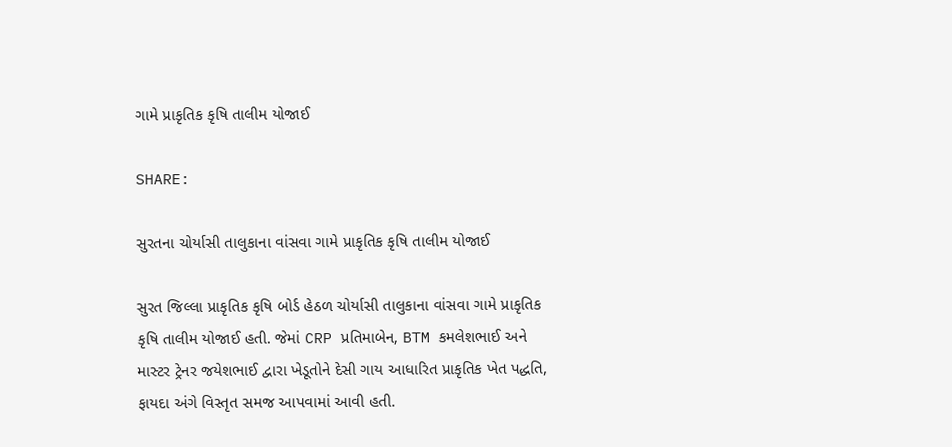ગામે પ્રાકૃતિક કૃષિ તાલીમ યોજાઈ

SHARE:

સુરતના ચોર્યાસી તાલુકાના વાંસવા ગામે પ્રાકૃતિક કૃષિ તાલીમ યોજાઈ

સુરત જિલ્લા પ્રાકૃતિક કૃષિ બોર્ડ હેઠળ ચોર્યાસી તાલુકાના વાંસવા ગામે પ્રાકૃતિક કૃષિ તાલીમ યોજાઈ હતી. જેમાં CRP પ્રતિમાબેન, BTM કમલેશભાઈ અને માસ્ટર ટ્રેનર જયેશભાઈ દ્વારા ખેડૂતોને દેસી ગાય આધારિત પ્રાકૃતિક ખેત પદ્ધતિ, ફાયદા અંગે વિસ્તૃત સમજ આપવામાં આવી હતી.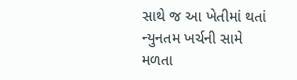સાથે જ આ ખેતીમાં થતાં ન્યુનતમ ખર્ચની સામે મળતા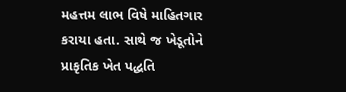મહત્તમ લાભ વિષે માહિતગાર કરાયા હતા. સાથે જ ખેડૂતોને પ્રાકૃતિક ખેત પદ્ધતિ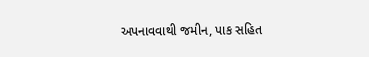અપનાવવાથી જમીન, પાક સહિત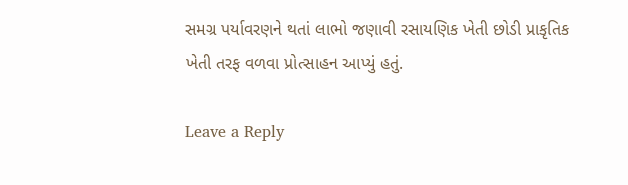સમગ્ર પર્યાવરણને થતાં લાભો જણાવી રસાયણિક ખેતી છોડી પ્રાકૃતિક ખેતી તરફ વળવા પ્રોત્સાહન આપ્યું હતું.

Leave a Reply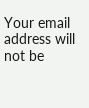Your email address will not be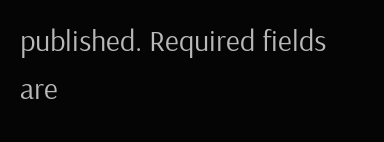published. Required fields are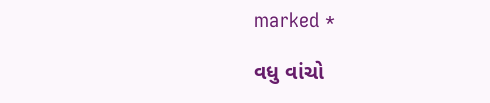marked *

વધુ વાંચો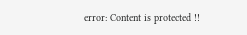error: Content is protected !!